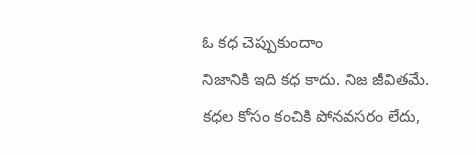ఓ కధ చెప్పుకుందాం
నిజానికి ఇది కధ కాదు. నిజ జీవితమే.
కధల కోసం కంచికి పోనవసరం లేదు,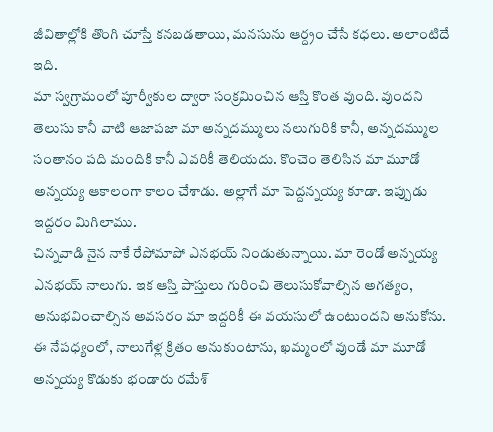జీవితాల్లోకి తొంగి చూస్తే కనబడతాయి, మనసును ఆర్ద్రం చేసే కధలు. అలాంటిదే ఇది.
మా స్వగ్రామంలో పూర్వీకుల ద్వారా సంక్రమించిన ఆస్తి కొంత వుంది. వుందని తెలుసు కానీ వాటి ఆజాపజా మా అన్నదమ్ములు నలుగురికి కానీ, అన్నదమ్ముల సంతానం పది మందికి కానీ ఎవరికీ తెలియదు. కొంచెం తెలిసిన మా మూడో అన్నయ్య ఆకాలంగా కాలం చేశాడు. అల్లాగే మా పెద్దన్నయ్య కూడా. ఇప్పుడు ఇద్దరం మిగిలాము.
చిన్నవాడి నైన నాకే రేపోమాపో ఎనభయ్ నిండుతున్నాయి. మా రెండో అన్నయ్య ఎనభయ్ నాలుగు. ఇక ఆస్తి పాస్తులు గురించి తెలుసుకోవాల్సిన అగత్యం, అనుభవించాల్సిన అవసరం మా ఇద్దరికీ ఈ వయసులో ఉంటుందని అనుకోను.
ఈ నేపధ్యంలో, నాలుగేళ్ల క్రితం అనుకుంటాను, ఖమ్మంలో వుండే మా మూడో అన్నయ్య కొడుకు భండారు రమేశ్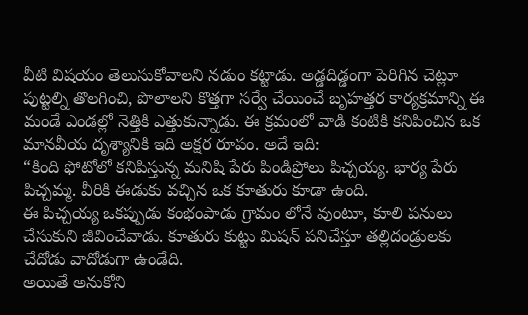వీటి విషయం తెలుసుకోవాలని నడుం కట్టాడు. అడ్డదిడ్డంగా పెరిగిన చెట్లూ పుట్టల్ని తొలగించి, పొలాలని కొత్తగా సర్వే చేయించే బృహత్తర కార్యక్రమాన్ని ఈ మండే ఎండల్లో నెత్తికి ఎత్తుకున్నాడు. ఈ క్రమంలో వాడి కంటికి కనిపించిన ఒక మానవీయ దృశ్యానికి ఇది అక్షర రూపం. అదే ఇది:
“కింది ఫోటోలో కనిపిస్తున్న మనిషి పేరు పిండిప్రోలు పిచ్చయ్య. భార్య పేరు పిచ్చమ్మ. వీరికి ఈడుకు వచ్చిన ఒక కూతురు కూడా ఉంది.
ఈ పిచ్చయ్య ఒకప్పుడు కంభంపాడు గ్రామం లోనే వుంటూ, కూలి పనులు చేసుకుని జీవించేవాడు. కూతురు కుట్టు మిషన్ పనిచేస్తూ తల్లిదండ్రులకు చేదోడు వాదోడుగా ఉండేది.
అయితే అనుకోని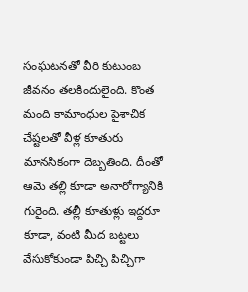సంఘటనతో వీరి కుటుంబ జీవనం తలకిందులైంది. కొంత మంది కామాంధుల పైశాచిక చేష్టలతో వీళ్ల కూతురు మానసికంగా దెబ్బతింది. దీంతో ఆమె తల్లి కూడా అనారోగ్యానికి గురైంది. తల్లీ కూతుళ్లు ఇద్దరూ కూడా, వంటి మీద బట్టలు వేసుకోకుండా పిచ్చి పిచ్చిగా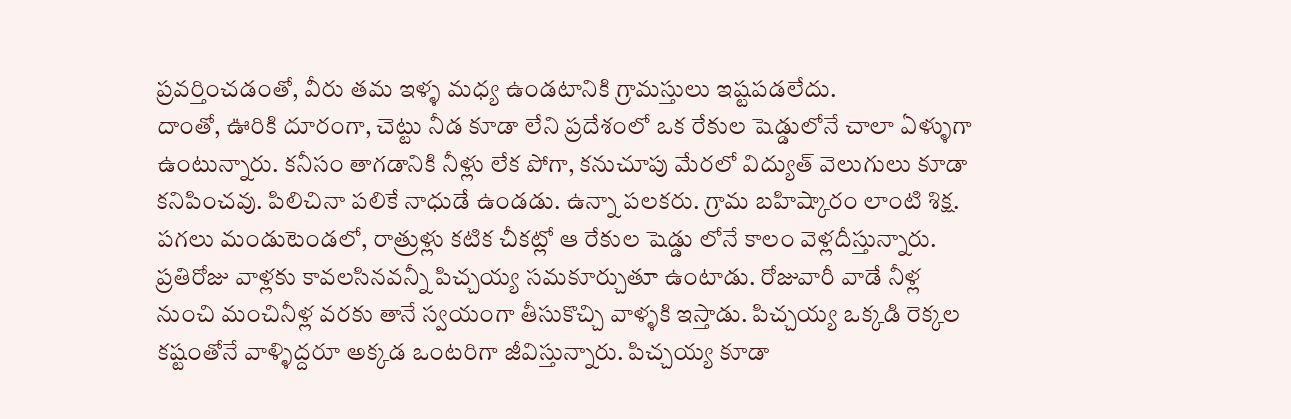ప్రవర్తించడంతో, వీరు తమ ఇళ్ళ మధ్య ఉండటానికి గ్రామస్తులు ఇష్టపడలేదు.
దాంతో, ఊరికి దూరంగా, చెట్టు నీడ కూడా లేని ప్రదేశంలో ఒక రేకుల షెడ్డులోనే చాలా ఏళ్ళుగా ఉంటున్నారు. కనీసం తాగడానికి నీళ్లు లేక పోగా, కనుచూపు మేరలో విద్యుత్ వెలుగులు కూడా కనిపించవు. పిలిచినా పలికే నాధుడే ఉండడు. ఉన్నా పలకరు. గ్రామ బహిష్కారం లాంటి శిక్ష. పగలు మండుటెండలో, రాత్రుళ్లు కటిక చీకట్లో ఆ రేకుల షెడ్డు లోనే కాలం వెళ్లదీస్తున్నారు.
ప్రతిరోజు వాళ్లకు కావలసినవన్నీ పిచ్చయ్య సమకూర్చుతూ ఉంటాడు. రోజువారీ వాడే నీళ్ల నుంచి మంచినీళ్ల వరకు తానే స్వయంగా తీసుకొచ్చి వాళ్ళకి ఇస్తాడు. పిచ్చయ్య ఒక్కడి రెక్కల కష్టంతోనే వాళ్ళిద్దరూ అక్కడ ఒంటరిగా జీవిస్తున్నారు. పిచ్చయ్య కూడా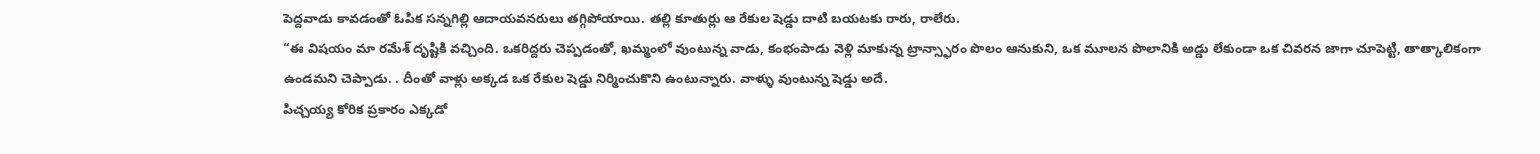పెద్దవాడు కావడంతో ఓపిక సన్నగిల్లి ఆదాయవనరులు తగ్గిపోయాయి. తల్లి కూతుర్లు ఆ రేకుల షెడ్డు దాటి బయటకు రారు, రాలేరు.
“ఈ విషయం మా రమేశ్ దృష్టికి వచ్చింది. ఒకరిద్దరు చెప్పడంతో, ఖమ్మంలో వుంటున్న వాడు, కంభంపాడు వెళ్లి మాకున్న ట్రాన్స్ఫారం పొలం ఆనుకుని, ఒక మూలన పొలానికి అడ్డు లేకుండా ఒక చివరన జాగా చూపెట్టి, తాత్కాలికంగా ఉండమని చెప్పాడు. . దీంతో వాళ్లు అక్కడ ఒక రేకుల షెడ్డు నిర్మించుకొని ఉంటున్నారు. వాళ్ళు వుంటున్న షెడ్డు అదే.
పిచ్చయ్య కోరిక ప్రకారం ఎక్కడో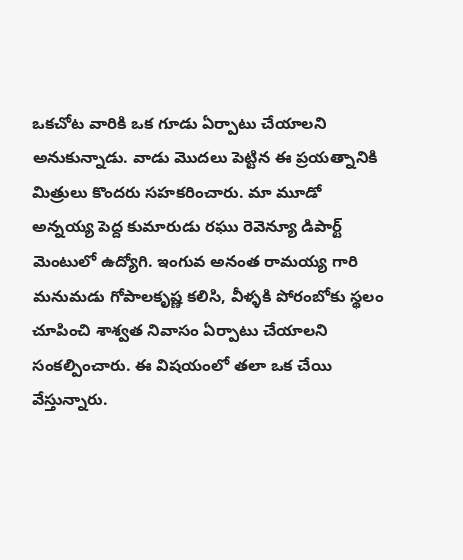ఒకచోట వారికి ఒక గూడు ఏర్పాటు చేయాలని అనుకున్నాడు. వాడు మొదలు పెట్టిన ఈ ప్రయత్నానికి మిత్రులు కొందరు సహకరించారు. మా మూడో అన్నయ్య పెద్ద కుమారుడు రఘు రెవెన్యూ డిపార్ట్ మెంటులో ఉద్యోగి. ఇంగువ అనంత రామయ్య గారి మనుమడు గోపాలకృష్ణ కలిసి, వీళ్ళకి పోరంబోకు స్థలం చూపించి శాశ్వత నివాసం ఏర్పాటు చేయాలని సంకల్పించారు. ఈ విషయంలో తలా ఒక చేయి వేస్తున్నారు.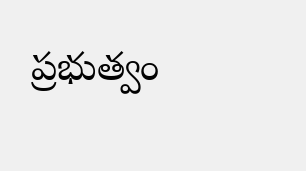ప్రభుత్వం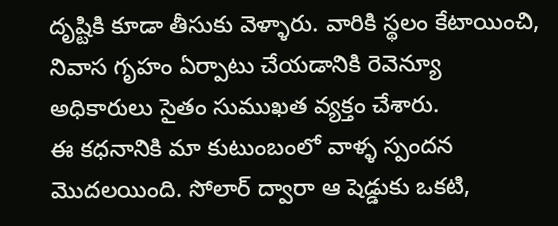దృష్టికి కూడా తీసుకు వెళ్ళారు. వారికి స్థలం కేటాయించి, నివాస గృహం ఏర్పాటు చేయడానికి రెవెన్యూ అధికారులు సైతం సుముఖత వ్యక్తం చేశారు.
ఈ కధనానికి మా కుటుంబంలో వాళ్ళ స్పందన మొదలయింది. సోలార్ ద్వారా ఆ షెడ్డుకు ఒకటి,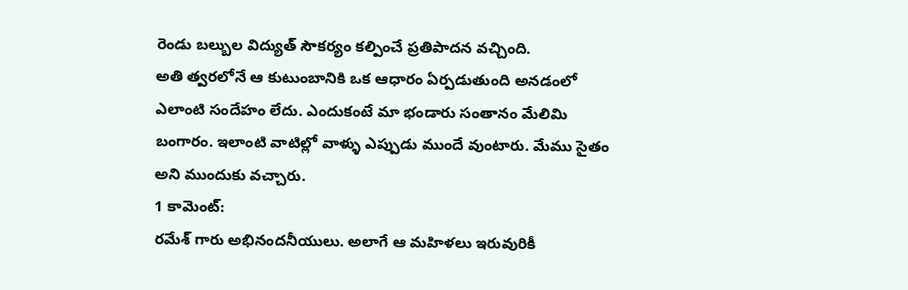రెండు బల్బుల విద్యుత్ సౌకర్యం కల్పించే ప్రతిపాదన వచ్చింది.
అతి త్వరలోనే ఆ కుటుంబానికి ఒక ఆధారం ఏర్పడుతుంది అనడంలో ఎలాంటి సందేహం లేదు. ఎందుకంటే మా భండారు సంతానం మేలిమి బంగారం. ఇలాంటి వాటిల్లో వాళ్ళు ఎప్పుడు ముందే వుంటారు. మేము సైతం అని ముందుకు వచ్చారు.
1 కామెంట్:
రమేశ్ గారు అభినందనీయులు. అలాగే ఆ మహిళలు ఇరువురికీ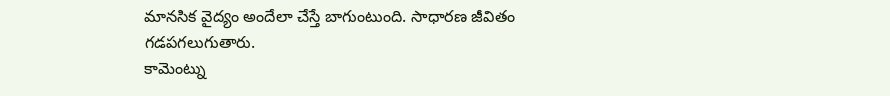మానసిక వైద్యం అందేలా చేస్తే బాగుంటుంది. సాధారణ జీవితం గడపగలుగుతారు.
కామెంట్ను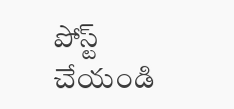పోస్ట్ చేయండి